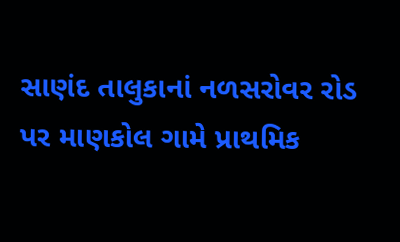સાણંદ તાલુકાનાં નળસરોવર રોડ પર માણકોલ ગામે પ્રાથમિક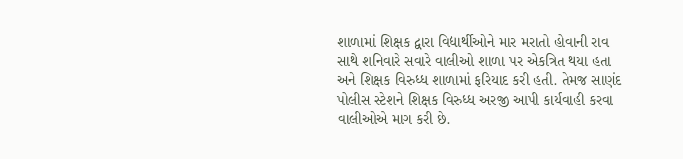શાળામાં શિક્ષક દ્વારા વિદ્યાર્થીઓને માર મરાતો હોવાની રાવ સાથે શનિવારે સવારે વાલીઓ શાળા પર એકત્રિત થયા હતા અને શિક્ષક વિરુધ્ધ શાળામાં ફરિયાદ કરી હતી. તેમજ સાણંદ પોલીસ સ્ટેશને શિક્ષક વિરુધ્ધ અરજી આપી કાર્યવાહી કરવા વાલીઓએ માગ કરી છે.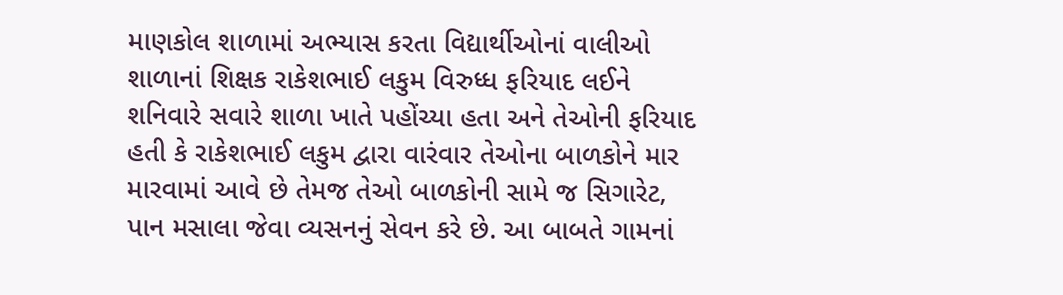માણકોલ શાળામાં અભ્યાસ કરતા વિદ્યાર્થીઓનાં વાલીઓ શાળાનાં શિક્ષક રાકેશભાઈ લકુમ વિરુધ્ધ ફરિયાદ લઈને શનિવારે સવારે શાળા ખાતે પહોંચ્યા હતા અને તેઓની ફરિયાદ હતી કે રાકેશભાઈ લકુમ દ્વારા વારંવાર તેઓના બાળકોને માર મારવામાં આવે છે તેમજ તેઓ બાળકોની સામે જ સિગારેટ, પાન મસાલા જેવા વ્યસનનું સેવન કરે છે. આ બાબતે ગામનાં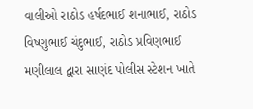વાલીઓ રાઠોડ હર્ષદભાઈ શનાભાઈ, રાઠોડ વિષ્ણુભાઈ ચંદુભાઈ, રાઠોડ પ્રવિણભાઈ મણીલાલ દ્વારા સાણંદ પોલીસ સ્ટેશન ખાતે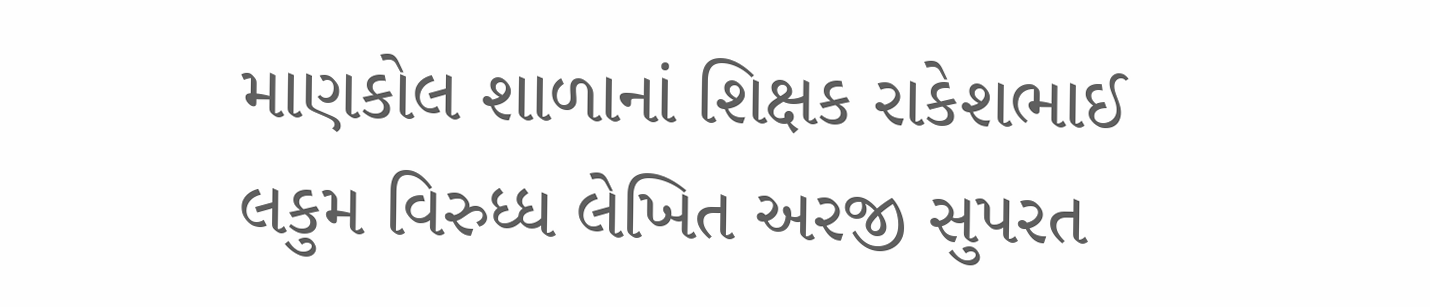માણકોલ શાળાનાં શિક્ષક રાકેશભાઈ લકુમ વિરુધ્ધ લેખિત અરજી સુપરત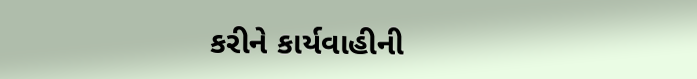કરીને કાર્યવાહીની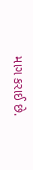માગ કરાઈ છે.